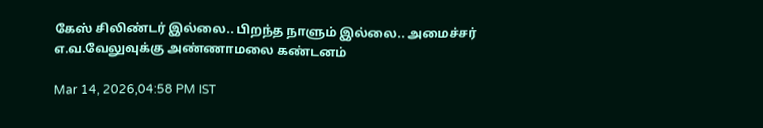கேஸ் சிலிண்டர் இல்லை.. பிறந்த நாளும் இல்லை.. அமைச்சர் எ.வ.வேலுவுக்கு அண்ணாமலை கண்டனம்

Mar 14, 2026,04:58 PM IST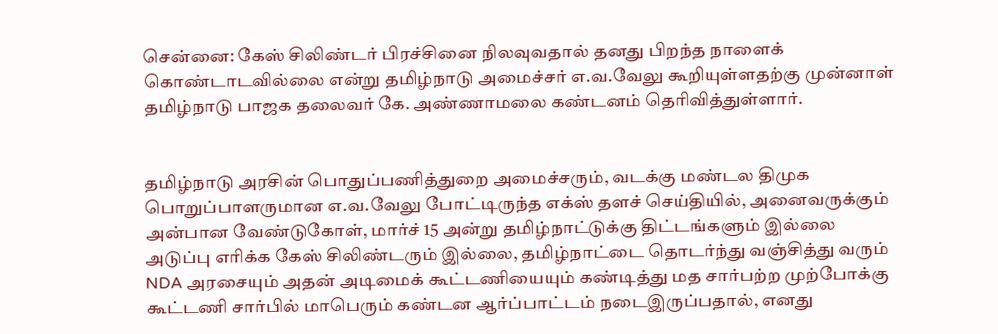சென்னை: கேஸ் சிலிண்டர் பிரச்சினை நிலவுவதால் தனது பிறந்த நாளைக் கொண்டாடவில்லை என்று தமிழ்நாடு அமைச்சர் எ.வ.வேலு கூறியுள்ளதற்கு முன்னாள் தமிழ்நாடு பாஜக தலைவர் கே. அண்ணாமலை கண்டனம் தெரிவித்துள்ளார்.


தமிழ்நாடு அரசின் பொதுப்பணித்துறை அமைச்சரும், வடக்கு மண்டல திமுக பொறுப்பாளருமான எ.வ.வேலு போட்டிருந்த எக்ஸ் தளச் செய்தியில், அனைவருக்கும் அன்பான வேண்டுகோள், மார்ச் 15 அன்று தமிழ்நாட்டுக்கு திட்டங்களும் இல்லை அடுப்பு எரிக்க கேஸ் சிலிண்டரும் இல்லை, தமிழ்நாட்டை தொடர்ந்து வஞ்சித்து வரும் NDA அரசையும் அதன் அடிமைக் கூட்டணியையும் கண்டித்து மத சார்பற்ற முற்போக்கு கூட்டணி சார்பில் மாபெரும் கண்டன ஆர்ப்பாட்டம் நடைஇருப்பதால், எனது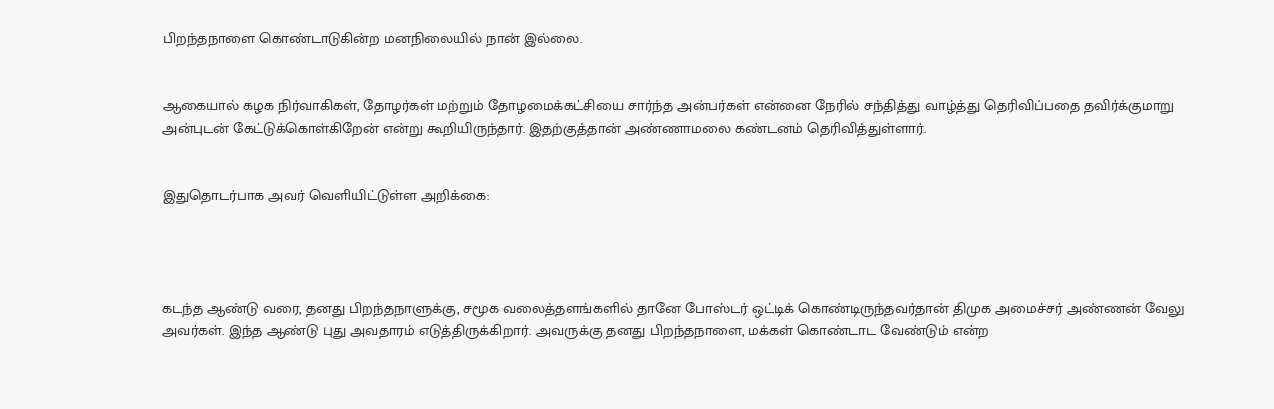பிறந்தநாளை கொண்டாடுகின்ற மனநிலையில் நான் இல்லை.


ஆகையால் கழக நிர்வாகிகள், தோழர்கள் மற்றும் தோழமைக்கட்சியை சார்ந்த அன்பர்கள் என்னை நேரில் சந்தித்து வாழ்த்து தெரிவிப்பதை தவிர்க்குமாறு அன்புடன் கேட்டுக்கொள்கிறேன் என்று கூறியிருந்தார். இதற்குத்தான் அண்ணாமலை கண்டனம் தெரிவித்துள்ளார்.


இதுதொடர்பாக அவர் வெளியிட்டுள்ள அறிக்கை:




கடந்த ஆண்டு வரை, தனது பிறந்தநாளுக்கு, சமூக வலைத்தளங்களில் தானே போஸ்டர் ஒட்டிக் கொண்டிருந்தவர்தான் திமுக அமைச்சர் அண்ணன் வேலு அவர்கள். இந்த ஆண்டு புது அவதாரம் எடுத்திருக்கிறார். அவருக்கு தனது பிறந்தநாளை, மக்கள் கொண்டாட வேண்டும் என்ற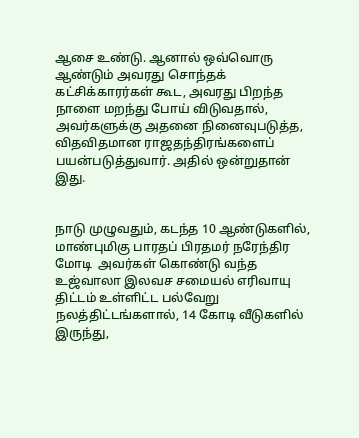ஆசை உண்டு. ஆனால் ஒவ்வொரு ஆண்டும் அவரது சொந்தக் கட்சிக்காரர்கள் கூட, அவரது பிறந்த நாளை மறந்து போய் விடுவதால், அவர்களுக்கு அதனை நினைவுபடுத்த, விதவிதமான ராஜதந்திரங்களைப் பயன்படுத்துவார். அதில் ஒன்றுதான் இது.


நாடு முழுவதும், கடந்த 10 ஆண்டுகளில், மாண்புமிகு பாரதப் பிரதமர் நரேந்திர மோடி  அவர்கள் கொண்டு வந்த உஜ்வாலா இலவச சமையல் எரிவாயு திட்டம் உள்ளிட்ட பல்வேறு நலத்திட்டங்களால், 14 கோடி வீடுகளில் இருந்து,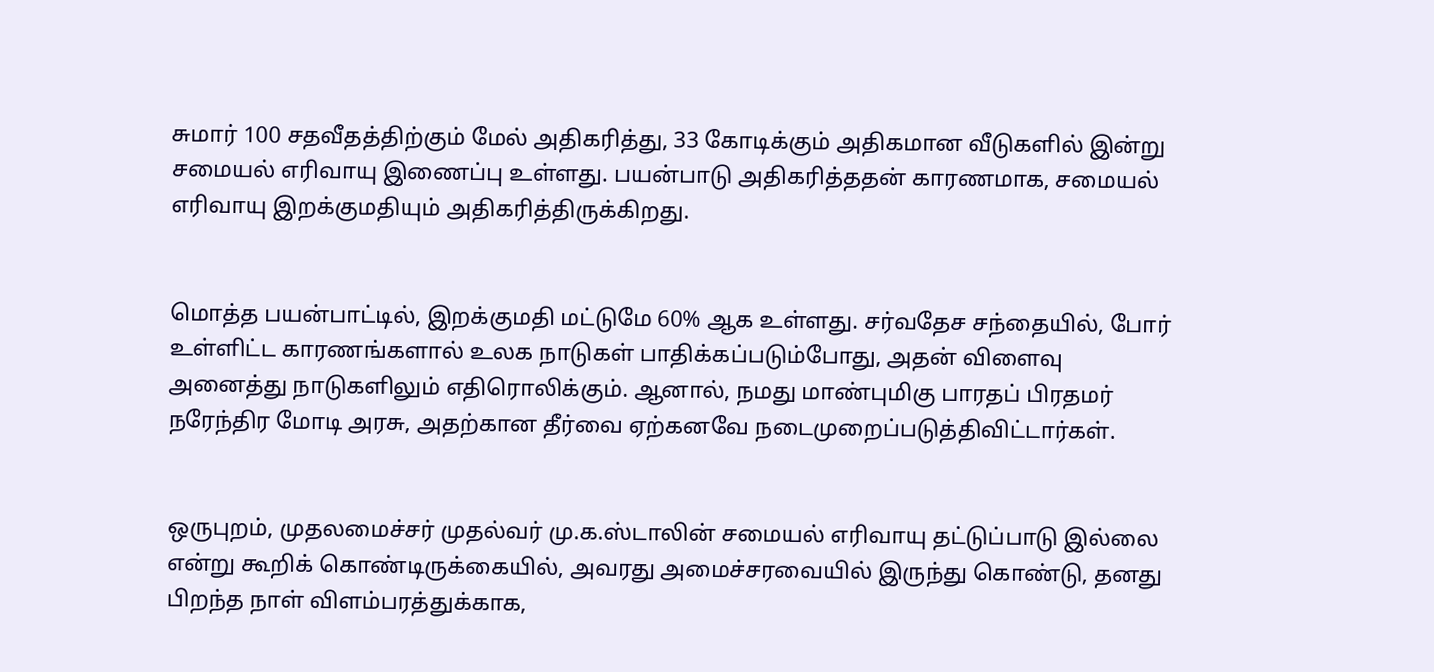சுமார் 100 சதவீதத்திற்கும் மேல் அதிகரித்து, 33 கோடிக்கும் அதிகமான வீடுகளில் இன்று சமையல் எரிவாயு இணைப்பு உள்ளது. பயன்பாடு அதிகரித்ததன் காரணமாக, சமையல் எரிவாயு இறக்குமதியும் அதிகரித்திருக்கிறது.


மொத்த பயன்பாட்டில், இறக்குமதி மட்டுமே 60% ஆக உள்ளது. சர்வதேச சந்தையில், போர் உள்ளிட்ட காரணங்களால் உலக நாடுகள் பாதிக்கப்படும்போது, அதன் விளைவு அனைத்து நாடுகளிலும் எதிரொலிக்கும். ஆனால், நமது மாண்புமிகு பாரதப் பிரதமர் நரேந்திர மோடி அரசு, அதற்கான தீர்வை ஏற்கனவே நடைமுறைப்படுத்திவிட்டார்கள்.


ஒருபுறம், முதலமைச்சர் முதல்வர் மு.க.ஸ்டாலின் சமையல் எரிவாயு தட்டுப்பாடு இல்லை என்று கூறிக் கொண்டிருக்கையில், அவரது அமைச்சரவையில் இருந்து கொண்டு, தனது பிறந்த நாள் விளம்பரத்துக்காக,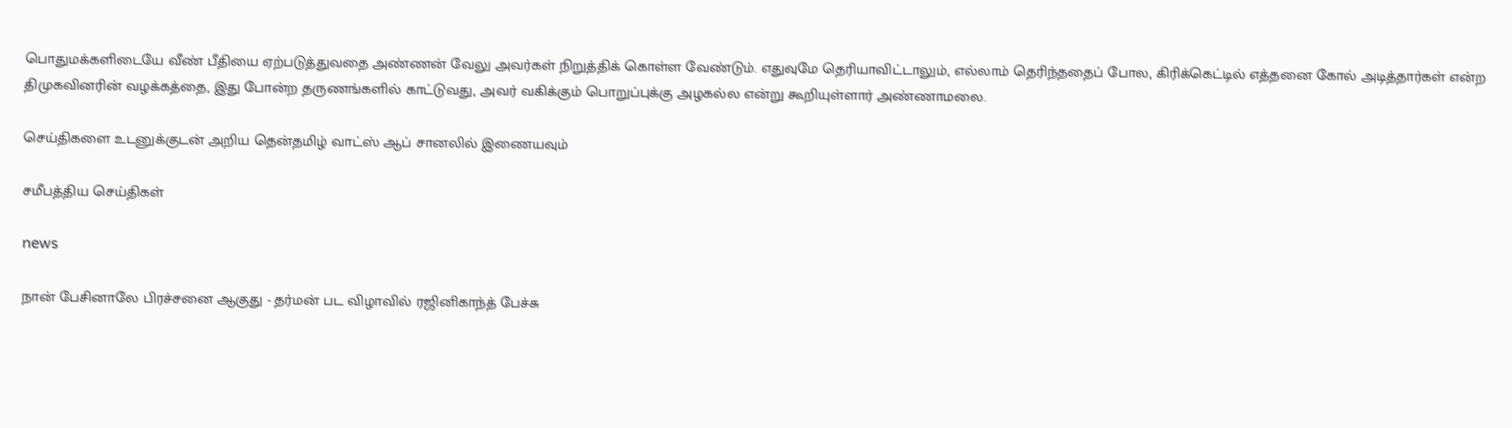பொதுமக்களிடையே வீண் பீதியை ஏற்படுத்துவதை அண்ணன் வேலு அவர்கள் நிறுத்திக் கொள்ள வேண்டும். எதுவுமே தெரியாவிட்டாலும், எல்லாம் தெரிந்ததைப் போல, கிரிக்கெட்டில் எத்தனை கோல் அடித்தார்கள் என்ற திமுகவினரின் வழக்கத்தை, இது போன்ற தருணங்களில் காட்டுவது, அவர் வகிக்கும் பொறுப்புக்கு அழகல்ல என்று கூறியுள்ளார் அண்ணாமலை.

செய்திகளை உடனுக்குடன் அறிய தென்தமிழ் வாட்ஸ் ஆப் சானலில் இணையவும்

சமீபத்திய செய்திகள்

news

நான் பேசினாலே பிரச்சனை ஆகுது - தர்மன் பட விழாவில் ரஜினிகாந்த் பேச்சு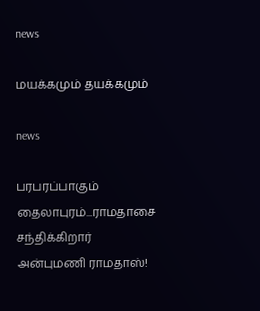news

மயக்கமும் தயக்கமும்

news

பரபரப்பாகும் தைலாபுரம்...ராமதாசை சந்திக்கிறார் அன்புமணி ராமதாஸ்!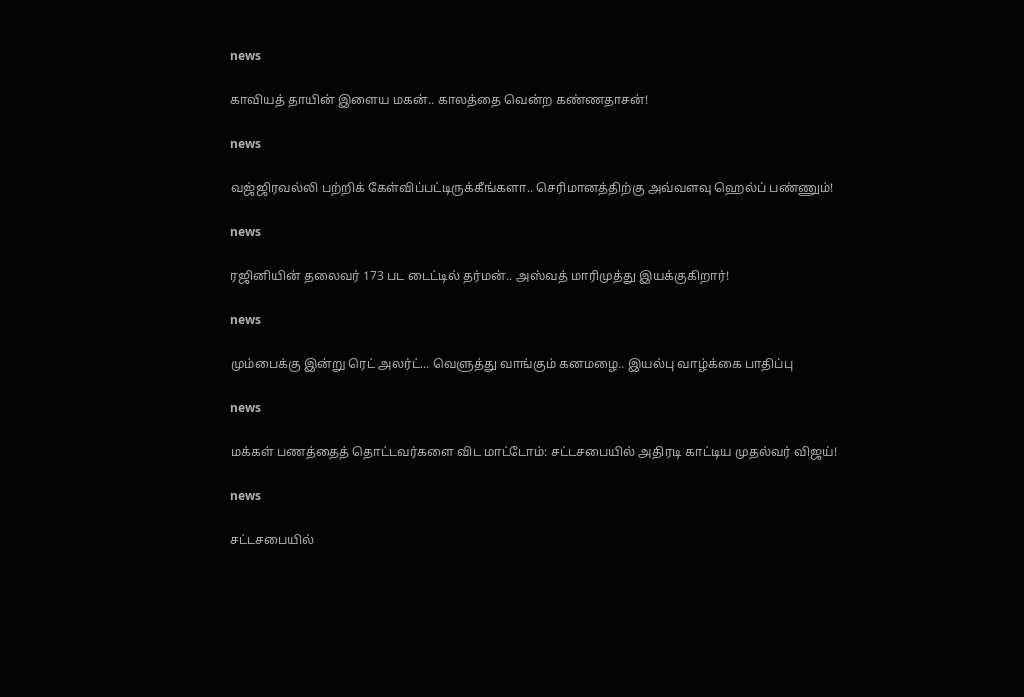news

காவியத் தாயின் இளைய மகன்.. காலத்தை வென்ற கண்ணதாசன்!

news

வஜ்ஜிரவல்லி பற்றிக் கேள்விப்பட்டிருக்கீங்களா.. செரிமானத்திற்கு அவ்வளவு ஹெல்ப் பண்ணும்!

news

ரஜினியின் தலைவர் 173 பட டைட்டில் தர்மன்.. அஸ்வத் மாரிமுத்து இயக்குகிறார்!

news

மும்பைக்கு இன்று ரெட் அலர்ட்... வெளுத்து வாங்கும் கனமழை.. இயல்பு வாழ்க்கை பாதிப்பு

news

மக்கள் பணத்தைத் தொட்டவர்களை விட மாட்டோம்: சட்டசபையில் அதிரடி காட்டிய முதல்வர் விஜய்!

news

சட்டசபையில்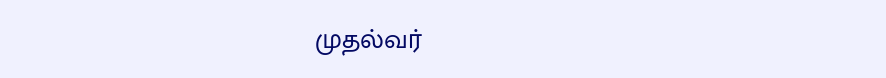முதல்வர்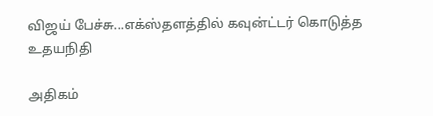விஜய் பேச்சு...எக்ஸ்தளத்தில் கவுன்ட்டர் கொடுத்த உதயநிதி

அதிகம்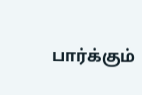பார்க்கும்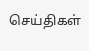செய்திகள்